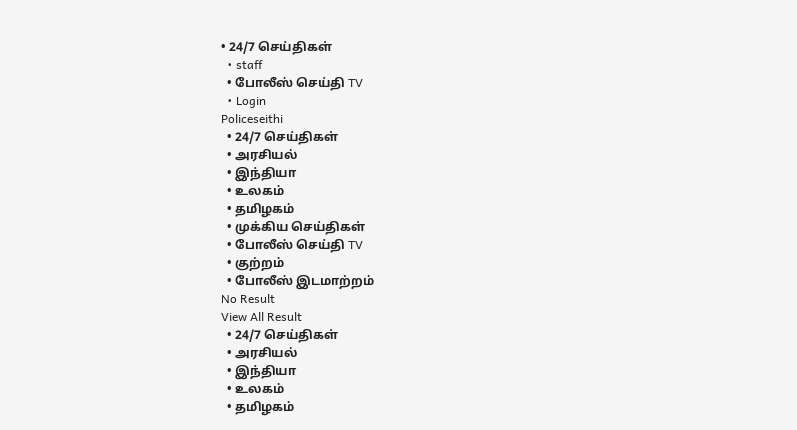• 24/7 செய்திகள்
  • staff
  • போலீஸ் செய்தி TV
  • Login
Policeseithi
  • 24/7 செய்திகள்
  • அரசியல்
  • இந்தியா
  • உலகம்
  • தமிழகம்
  • முக்கிய செய்திகள்
  • போலீஸ் செய்தி TV
  • குற்றம்
  • போலீஸ் இடமாற்றம்
No Result
View All Result
  • 24/7 செய்திகள்
  • அரசியல்
  • இந்தியா
  • உலகம்
  • தமிழகம்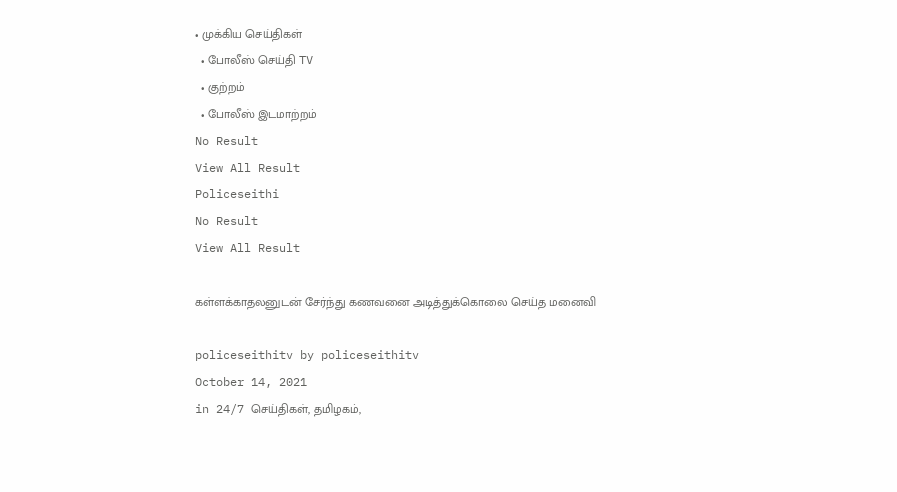• முக்கிய செய்திகள்
  • போலீஸ் செய்தி TV
  • குற்றம்
  • போலீஸ் இடமாற்றம்
No Result
View All Result
Policeseithi
No Result
View All Result

கள்ளக்காதலனுடன் சேர்ந்து கணவனை அடித்துக்கொலை செய்த மனைவி

policeseithitv by policeseithitv
October 14, 2021
in 24/7 செய்திகள், தமிழகம்,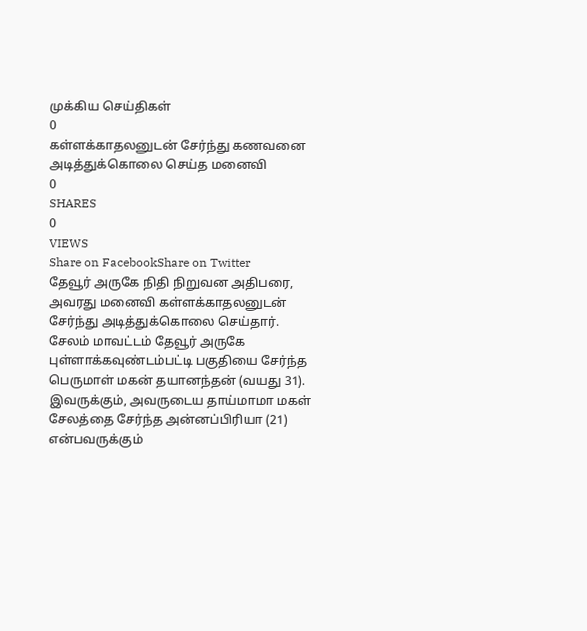முக்கிய செய்திகள்
0
கள்ளக்காதலனுடன் சேர்ந்து கணவனை அடித்துக்கொலை செய்த மனைவி
0
SHARES
0
VIEWS
Share on FacebookShare on Twitter
தேவூர் அருகே நிதி நிறுவன அதிபரை, அவரது மனைவி கள்ளக்காதலனுடன் சேர்ந்து அடித்துக்கொலை செய்தார்.
சேலம் மாவட்டம் தேவூர் அருகே புள்ளாக்கவுண்டம்பட்டி பகுதியை சேர்ந்த பெருமாள் மகன் தயானந்தன் (வயது 31). இவருக்கும், அவருடைய தாய்மாமா மகள் சேலத்தை சேர்ந்த அன்னப்பிரியா (21) என்பவருக்கும்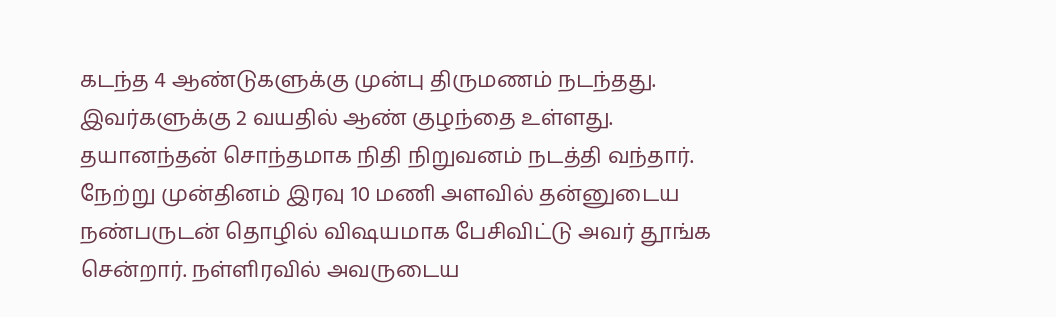கடந்த 4 ஆண்டுகளுக்கு முன்பு திருமணம் நடந்தது. இவர்களுக்கு 2 வயதில் ஆண் குழந்தை உள்ளது. தயானந்தன் சொந்தமாக நிதி நிறுவனம் நடத்தி வந்தார். நேற்று முன்தினம் இரவு 10 மணி அளவில் தன்னுடைய நண்பருடன் தொழில் விஷயமாக பேசிவிட்டு அவர் தூங்க சென்றார். நள்ளிரவில் அவருடைய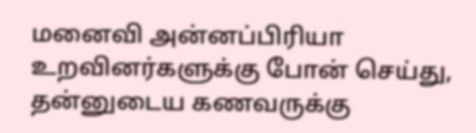மனைவி அன்னப்பிரியா உறவினர்களுக்கு போன் செய்து, தன்னுடைய கணவருக்கு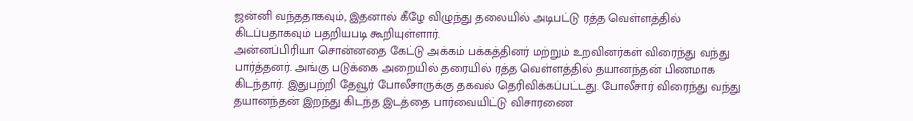ஜன்னி வந்ததாகவும், இதனால் கீழே விழுந்து தலையில் அடிபட்டு ரத்த வெள்ளத்தில் கிடப்பதாகவும் பதறியபடி கூறியுள்ளார்.
அன்னப்பிரியா சொன்னதை கேட்டு அக்கம் பக்கத்தினர் மற்றும் உறவினர்கள் விரைந்து வந்து பார்த்தனர். அங்கு படுக்கை அறையில் தரையில் ரத்த வெள்ளத்தில் தயானந்தன் பிணமாக கிடந்தார். இதுபற்றி தேவூர் போலீசாருக்கு தகவல் தெரிவிக்கப்பட்டது. போலீசார் விரைந்து வந்து தயானந்தன் இறந்து கிடந்த இடத்தை பார்வையிட்டு விசாரணை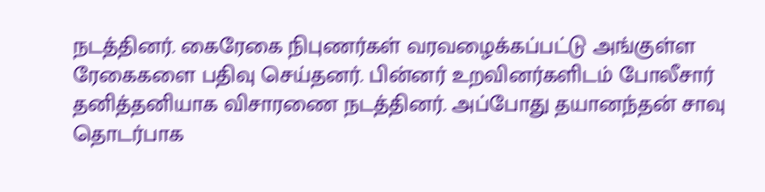நடத்தினர். கைரேகை நிபுணர்கள் வரவழைக்கப்பட்டு அங்குள்ள ரேகைகளை பதிவு செய்தனர். பின்னர் உறவினர்களிடம் போலீசார் தனித்தனியாக விசாரணை நடத்தினர். அப்போது தயானந்தன் சாவு தொடர்பாக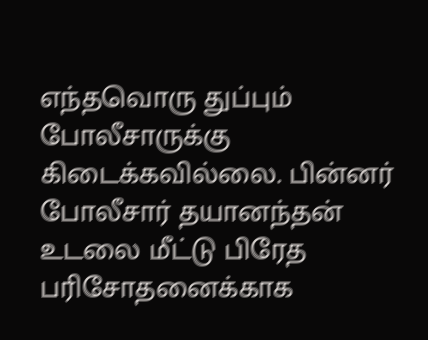எந்தவொரு துப்பும் போலீசாருக்கு கிடைக்கவில்லை. பின்னர் போலீசார் தயானந்தன் உடலை மீட்டு பிரேத பரிசோதனைக்காக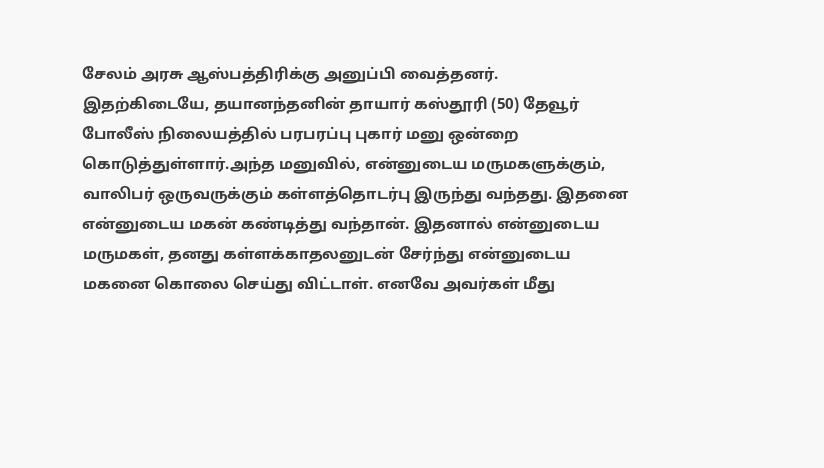சேலம் அரசு ஆஸ்பத்திரிக்கு அனுப்பி வைத்தனர்.
இதற்கிடையே, தயானந்தனின் தாயார் கஸ்தூரி (50) தேவூர் போலீஸ் நிலையத்தில் பரபரப்பு புகார் மனு ஒன்றை கொடுத்துள்ளார்.அந்த மனுவில், என்னுடைய மருமகளுக்கும், வாலிபர் ஒருவருக்கும் கள்ளத்தொடர்பு இருந்து வந்தது. இதனை என்னுடைய மகன் கண்டித்து வந்தான். இதனால் என்னுடைய மருமகள், தனது கள்ளக்காதலனுடன் சேர்ந்து என்னுடைய மகனை கொலை செய்து விட்டாள். எனவே அவர்கள் மீது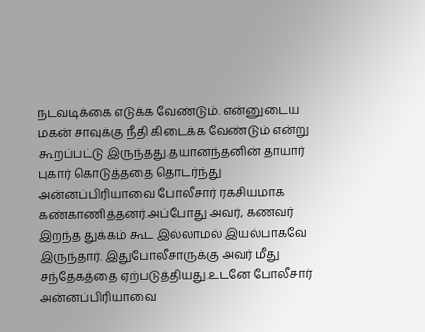நடவடிக்கை எடுக்க வேண்டும். என்னுடைய மகன் சாவுக்கு நீதி கிடைக்க வேண்டும் என்று கூறப்பட்டு இருந்தது.தயானந்தனின் தாயார் புகார் கொடுத்ததை தொடர்ந்து அன்னப்பிரியாவை போலீசார் ரகசியமாக கண்காணித்தனர்.அப்போது அவர், கணவர் இறந்த துக்கம் கூட இல்லாமல் இயல்பாகவே இருந்தார். இதுபோலீசாருக்கு அவர் மீது சந்தேகத்தை ஏற்படுத்தியது.உடனே போலீசார் அன்னப்பிரியாவை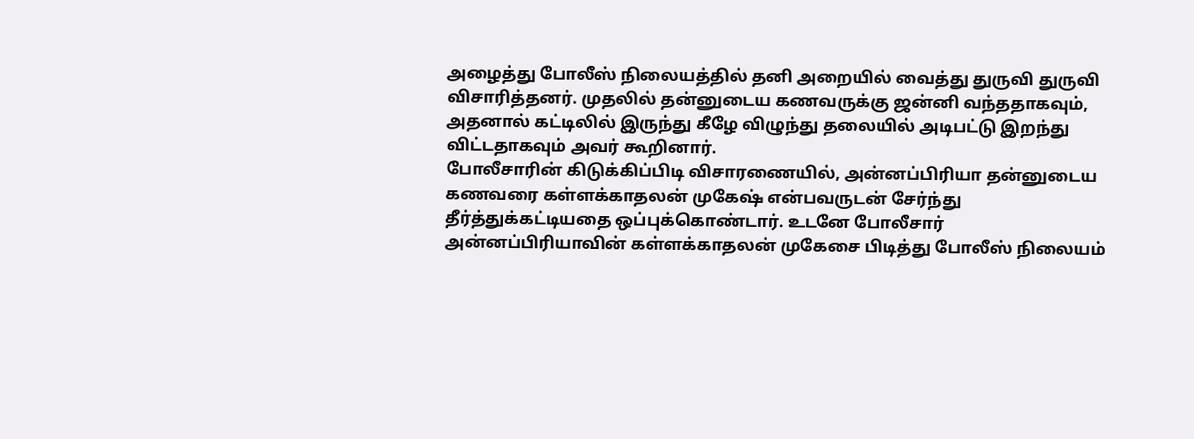அழைத்து போலீஸ் நிலையத்தில் தனி அறையில் வைத்து துருவி துருவி விசாரித்தனர். முதலில் தன்னுடைய கணவருக்கு ஜன்னி வந்ததாகவும், அதனால் கட்டிலில் இருந்து கீழே விழுந்து தலையில் அடிபட்டு இறந்து விட்டதாகவும் அவர் கூறினார்.
போலீசாரின் கிடுக்கிப்பிடி விசாரணையில், அன்னப்பிரியா தன்னுடைய கணவரை கள்ளக்காதலன் முகேஷ் என்பவருடன் சேர்ந்து தீர்த்துக்கட்டியதை ஒப்புக்கொண்டார். உடனே போலீசார் அன்னப்பிரியாவின் கள்ளக்காதலன் முகேசை பிடித்து போலீஸ் நிலையம்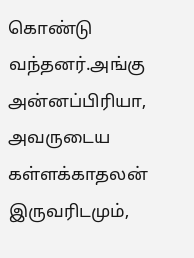கொண்டு வந்தனர்.அங்கு அன்னப்பிரியா, அவருடைய கள்ளக்காதலன் இருவரிடமும்,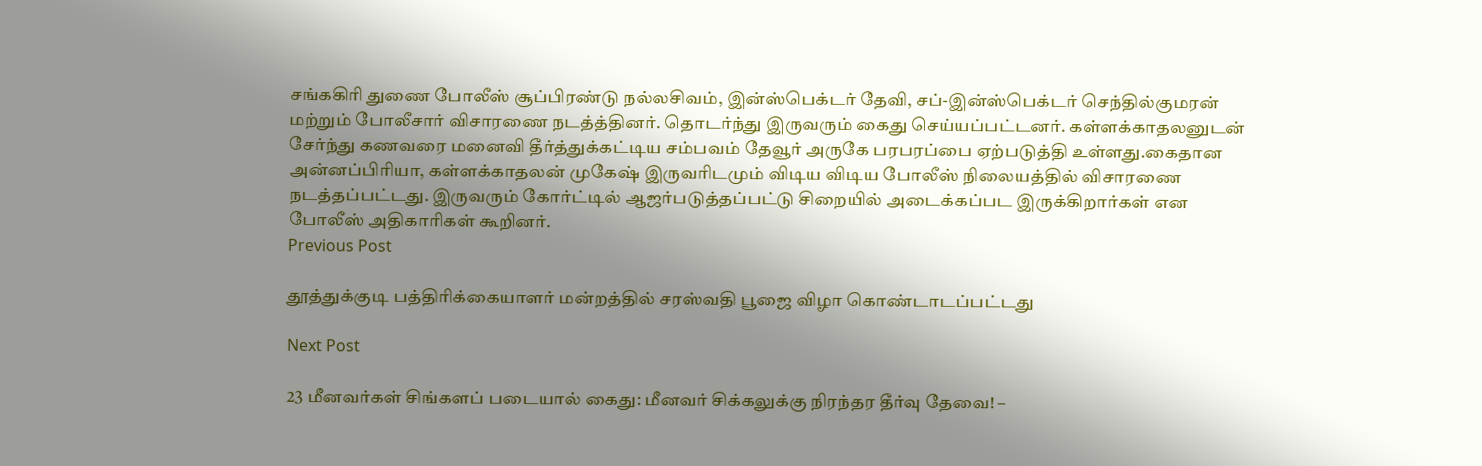சங்ககிரி துணை போலீஸ் சூப்பிரண்டு நல்லசிவம், இன்ஸ்பெக்டர் தேவி, சப்-இன்ஸ்பெக்டர் செந்தில்குமரன் மற்றும் போலீசார் விசாரணை நடத்த்தினர். தொடர்ந்து இருவரும் கைது செய்யப்பட்டனர். கள்ளக்காதலனுடன் சேர்ந்து கணவரை மனைவி தீர்த்துக்கட்டிய சம்பவம் தேவூர் அருகே பரபரப்பை ஏற்படுத்தி உள்ளது.கைதான அன்னப்பிரியா, கள்ளக்காதலன் முகேஷ் இருவரிடமும் விடிய விடிய போலீஸ் நிலையத்தில் விசாரணை நடத்தப்பட்டது. இருவரும் கோர்ட்டில் ஆஜர்படுத்தப்பட்டு சிறையில் அடைக்கப்பட இருக்கிறார்கள் என போலீஸ் அதிகாரிகள் கூறினர்.
Previous Post

தூத்துக்குடி பத்திரிக்கையாளர் மன்றத்தில் சரஸ்வதி பூஜை விழா கொண்டாடப்பட்டது

Next Post

23 மீனவர்கள் சிங்களப் படையால் கைது: மீனவர் சிக்கலுக்கு நிரந்தர தீர்வு தேவை! –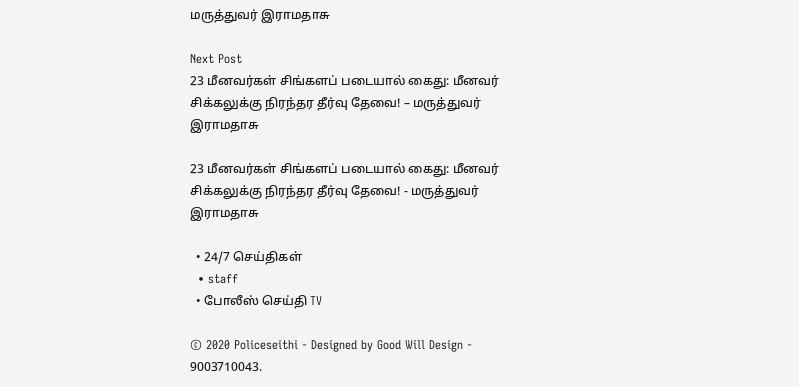மருத்துவர் இராமதாசு

Next Post
23 மீனவர்கள் சிங்களப் படையால் கைது: மீனவர் சிக்கலுக்கு நிரந்தர தீர்வு தேவை! – மருத்துவர் இராமதாசு

23 மீனவர்கள் சிங்களப் படையால் கைது: மீனவர் சிக்கலுக்கு நிரந்தர தீர்வு தேவை! - மருத்துவர் இராமதாசு

  • 24/7 செய்திகள்
  • staff
  • போலீஸ் செய்தி TV

© 2020 Policeseithi - Designed by Good Will Design - 9003710043.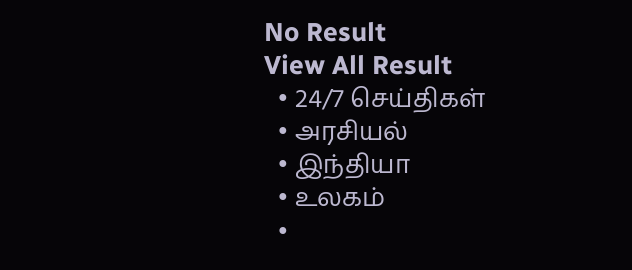No Result
View All Result
  • 24/7 செய்திகள்
  • அரசியல்
  • இந்தியா
  • உலகம்
  •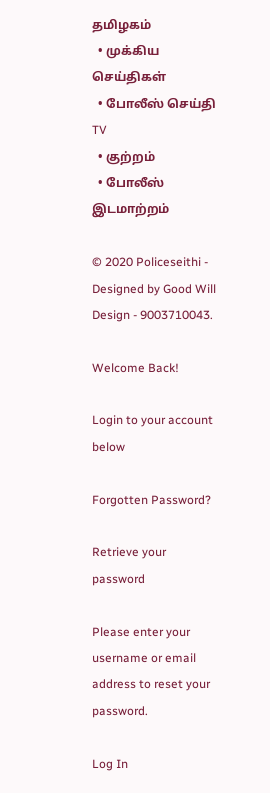தமிழகம்
  • முக்கிய செய்திகள்
  • போலீஸ் செய்தி TV
  • குற்றம்
  • போலீஸ் இடமாற்றம்

© 2020 Policeseithi - Designed by Good Will Design - 9003710043.

Welcome Back!

Login to your account below

Forgotten Password?

Retrieve your password

Please enter your username or email address to reset your password.

Log In